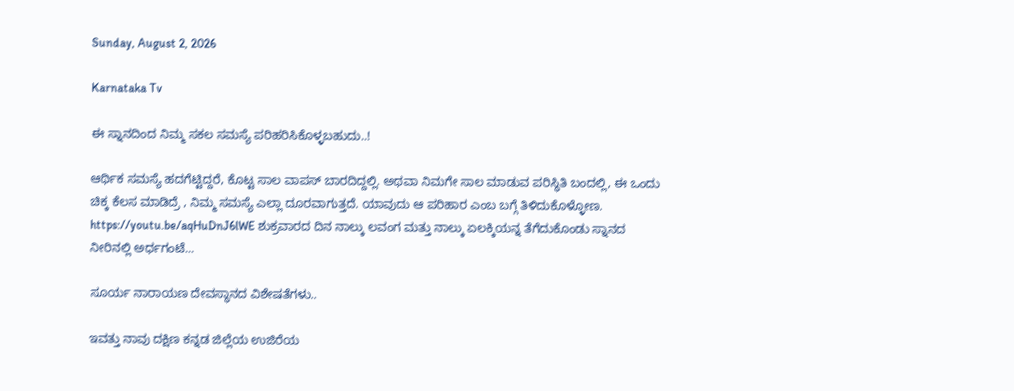Sunday, August 2, 2026

Karnataka Tv

ಈ ಸ್ನಾನದಿಂದ ನಿಮ್ಮ ಸಕಲ ಸಮಸ್ಯೆ ಪರಿಹರಿಸಿಕೊಳ್ಳಬಹುದು..!

ಆರ್ಥಿಕ ಸಮಸ್ಯೆ ಹದಗೆಟ್ಟಿದ್ದರೆ, ಕೊಟ್ಟ ಸಾಲ ವಾಪಸ್ ಬಾರದಿದ್ದಲ್ಲಿ. ಅಥವಾ ನಿಮಗೇ ಸಾಲ ಮಾಡುವ ಪರಿಸ್ಥಿತಿ ಬಂದಲ್ಲಿ, ಈ ಒಂದು ಚಿಕ್ಕ ಕೆಲಸ ಮಾಡಿದ್ರೆ , ನಿಮ್ಮ ಸಮಸ್ಯೆ ಎಲ್ಲಾ ದೂರವಾಗುತ್ತದೆ. ಯಾವುದು ಆ ಪರಿಹಾರ ಎಂಬ ಬಗ್ಗೆ ತಿಳಿದುಕೊಳ್ಳೋಣ. https://youtu.be/aqHuDnJ6lWE ಶುಕ್ರವಾರದ ದಿನ ನಾಲ್ಕು ಲವಂಗ ಮತ್ತು ನಾಲ್ಕು ಏಲಕ್ಕಿಯನ್ನ ತೆಗೆದುಕೊಂಡು ಸ್ನಾನದ ನೀರಿನಲ್ಲಿ ಅರ್ಧಗಂಟೆ...

ಸೂರ್ಯ ನಾರಾಯಣ ದೇವಸ್ಥಾನದ ವಿಶೇಷತೆಗಳು..

ಇವತ್ತು ನಾವು ದಕ್ಷಿಣ ಕನ್ನಡ ಜಿಲ್ಲೆಯ ಉಜಿರೆಯ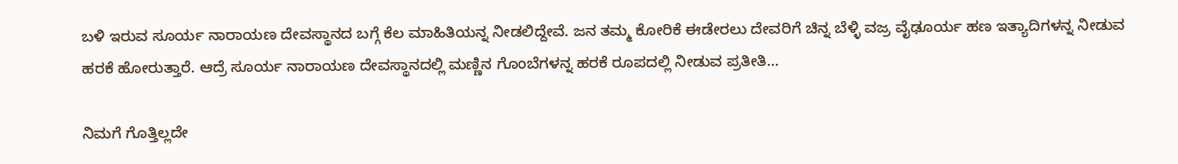ಬಳಿ ಇರುವ ಸೂರ್ಯ ನಾರಾಯಣ ದೇವಸ್ಥಾನದ ಬಗ್ಗೆ ಕೆಲ ಮಾಹಿತಿಯನ್ನ ನೀಡಲಿದ್ದೇವೆ. ಜನ ತಮ್ಮ ಕೋರಿಕೆ ಈಡೇರಲು ದೇವರಿಗೆ ಚಿನ್ನ ಬೆಳ್ಳಿ ವಜ್ರ ವೈಢೂರ್ಯ ಹಣ ಇತ್ಯಾದಿಗಳನ್ನ ನೀಡುವ ಹರಕೆ ಹೋರುತ್ತಾರೆ. ಆದ್ರೆ ಸೂರ್ಯ ನಾರಾಯಣ ದೇವಸ್ಥಾನದಲ್ಲಿ ಮಣ್ಣಿನ ಗೊಂಬೆಗಳನ್ನ ಹರಕೆ ರೂಪದಲ್ಲಿ ನೀಡುವ ಪ್ರತೀತಿ...

ನಿಮಗೆ ಗೊತ್ತಿಲ್ಲದೇ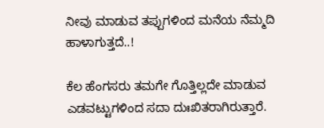ನೀವು ಮಾಡುವ ತಪ್ಪುಗಳಿಂದ ಮನೆಯ ನೆಮ್ಮದಿ ಹಾಳಾಗುತ್ತದೆ..!

ಕೆಲ ಹೆಂಗಸರು ತಮಗೇ ಗೊತ್ತಿಲ್ಲದೇ ಮಾಡುವ ಎಡವಟ್ಟುಗಳಿಂದ ಸದಾ ದುಃಖಿತರಾಗಿರುತ್ತಾರೆ.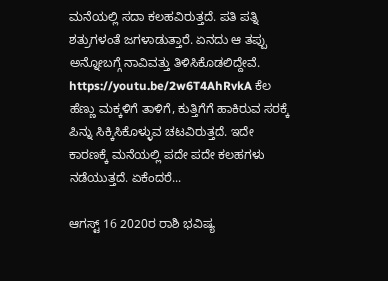ಮನೆಯಲ್ಲಿ ಸದಾ ಕಲಹವಿರುತ್ತದೆ. ಪತಿ ಪತ್ನಿ ಶತ್ರುಗಳಂತೆ ಜಗಳಾಡುತ್ತಾರೆ. ಏನದು ಆ ತಪ್ಪು ಅನ್ನೋಬಗ್ಗೆ ನಾವಿವತ್ತು ತಿಳಿಸಿಕೊಡಲಿದ್ದೇವೆ. https://youtu.be/2w6T4AhRvkA ಕೆಲ ಹೆಣ್ಣು ಮಕ್ಕಳಿಗೆ ತಾಳಿಗೆ, ಕುತ್ತಿಗೆಗೆ ಹಾಕಿರುವ ಸರಕ್ಕೆ ಪಿನ್ನು ಸಿಕ್ಕಿಸಿಕೊಳ್ಳುವ ಚಟವಿರುತ್ತದೆ. ಇದೇ ಕಾರಣಕ್ಕೆ ಮನೆಯಲ್ಲಿ ಪದೇ ಪದೇ ಕಲಹಗಳು ನಡೆಯುತ್ತದೆ. ಏಕೆಂದರೆ...

ಆಗಸ್ಟ್ 16 2020ರ ರಾಶಿ ಭವಿಷ್ಯ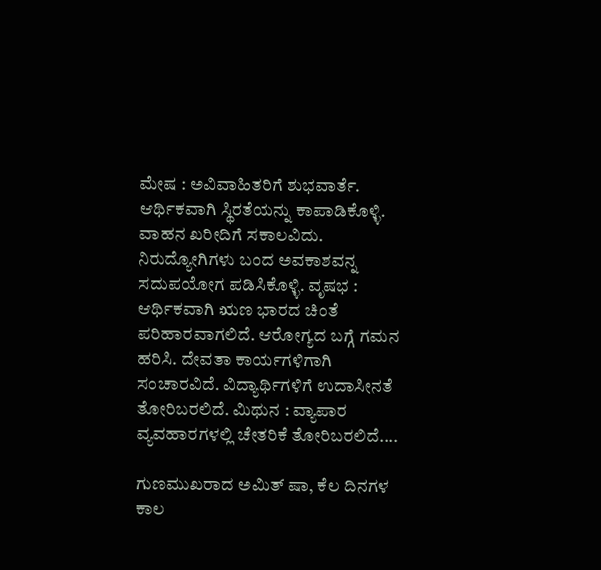ಮೇಷ : ಅವಿವಾಹಿತರಿಗೆ ಶುಭವಾರ್ತೆ. ಆರ್ಥಿಕವಾಗಿ ಸ್ಥಿರತೆಯನ್ನು ಕಾಪಾಡಿಕೊಳ್ಳಿ. ವಾಹನ ಖರೀದಿಗೆ ಸಕಾಲವಿದು. ನಿರುದ್ಯೋಗಿಗಳು ಬಂದ ಅವಕಾಶವನ್ನ ಸದುಪಯೋಗ ಪಡಿಸಿಕೊಳ್ಳಿ. ವೃಷಭ : ಆರ್ಥಿಕವಾಗಿ ಋಣ ಭಾರದ ಚಿಂತೆ ಪರಿಹಾರವಾಗಲಿದೆ. ಆರೋಗ್ಯದ ಬಗ್ಗೆ ಗಮನ ಹರಿಸಿ. ದೇವತಾ ಕಾರ್ಯಗಳಿಗಾಗಿ ಸಂಚಾರವಿದೆ. ವಿದ್ಯಾರ್ಥಿಗಳಿಗೆ ಉದಾಸೀನತೆ ತೋರಿಬರಲಿದೆ. ಮಿಥುನ : ವ್ಯಾಪಾರ ವ್ಯವಹಾರಗಳಲ್ಲಿ ಚೇತರಿಕೆ ತೋರಿಬರಲಿದೆ....

ಗುಣಮುಖರಾದ ಅಮಿತ್ ಷಾ, ಕೆಲ ದಿನಗಳ ಕಾಲ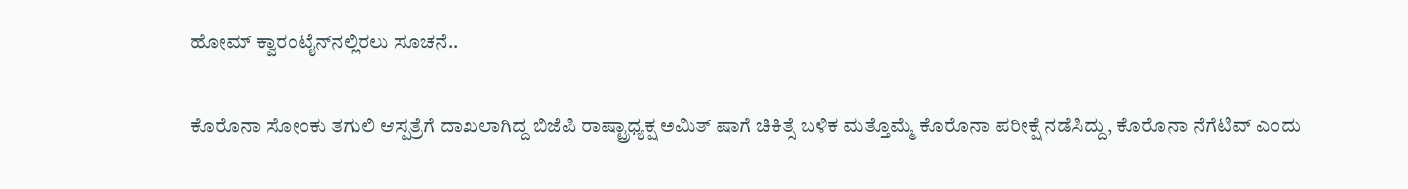ಹೋಮ್‌ ಕ್ವಾರಂಟೈನ್‌ನಲ್ಲಿರಲು ಸೂಚನೆ..

ಕೊರೊನಾ ಸೋಂಕು ತಗುಲಿ ಆಸ್ಪತ್ರೆಗೆ ದಾಖಲಾಗಿದ್ದ ಬಿಜೆಪಿ ರಾಷ್ಟ್ರಾಧ್ಯಕ್ಷ ಅಮಿತ್ ಷಾಗೆ ಚಿಕಿತ್ಸೆ ಬಳಿಕ ಮತ್ತೊಮ್ಮೆ ಕೊರೊನಾ ಪರೀಕ್ಷೆ ನಡೆಸಿದ್ದು, ಕೊರೊನಾ ನೆಗೆಟಿವ್ ಎಂದು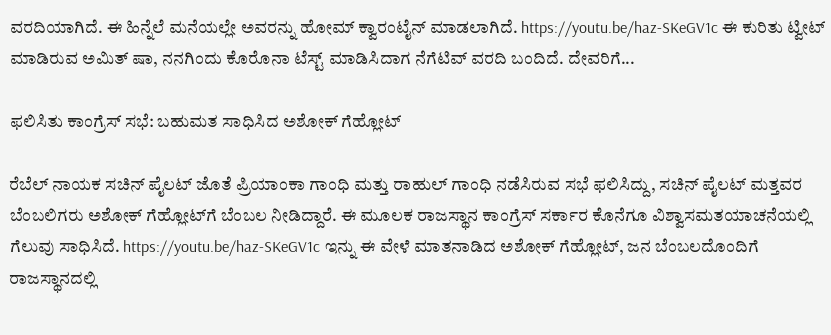ವರದಿಯಾಗಿದೆ. ಈ ಹಿನ್ನೆಲೆ ಮನೆಯಲ್ಲೇ ಅವರನ್ನು ಹೋಮ್ ಕ್ವಾರಂಟೈನ್ ಮಾಡಲಾಗಿದೆ. https://youtu.be/haz-SKeGV1c ಈ ಕುರಿತು ಟ್ವೀಟ್ ಮಾಡಿರುವ ಅಮಿತ್ ಷಾ, ನನಗಿಂದು ಕೊರೊನಾ ಟೆಸ್ಟ್ ಮಾಡಿಸಿದಾಗ ನೆಗೆಟಿವ್ ವರದಿ ಬಂದಿದೆ. ದೇವರಿಗೆ...

ಫಲಿಸಿತು ಕಾಂಗ್ರೆಸ್ ಸಭೆ: ಬಹುಮತ ಸಾಧಿಸಿದ ಅಶೋಕ್ ಗೆಹ್ಲೋಟ್

ರೆಬೆಲ್ ನಾಯಕ ಸಚಿನ್ ಪೈಲಟ್ ಜೊತೆ ಪ್ರಿಯಾಂಕಾ ಗಾಂಧಿ ಮತ್ತು ರಾಹುಲ್ ಗಾಂಧಿ ನಡೆಸಿರುವ ಸಭೆ ಫಲಿಸಿದ್ದು, ಸಚಿನ್ ಪೈಲಟ್ ಮತ್ತವರ ಬೆಂಬಲಿಗರು ಅಶೋಕ್‌ ಗೆಹ್ಲೋಟ್‌ಗೆ ಬೆಂಬಲ ನೀಡಿದ್ದಾರೆ. ಈ ಮೂಲಕ ರಾಜಸ್ಥಾನ ಕಾಂಗ್ರೆಸ್ ಸರ್ಕಾರ ಕೊನೆಗೂ ವಿಶ್ವಾಸಮತಯಾಚನೆಯಲ್ಲಿ ಗೆಲುವು ಸಾಧಿಸಿದೆ. https://youtu.be/haz-SKeGV1c ಇನ್ನು ಈ ವೇಳೆ ಮಾತನಾಡಿದ ಅಶೋಕ್ ಗೆಹ್ಲೋಟ್, ಜನ ಬೆಂಬಲದೊಂದಿಗೆ ರಾಜಸ್ಥಾನದಲ್ಲಿ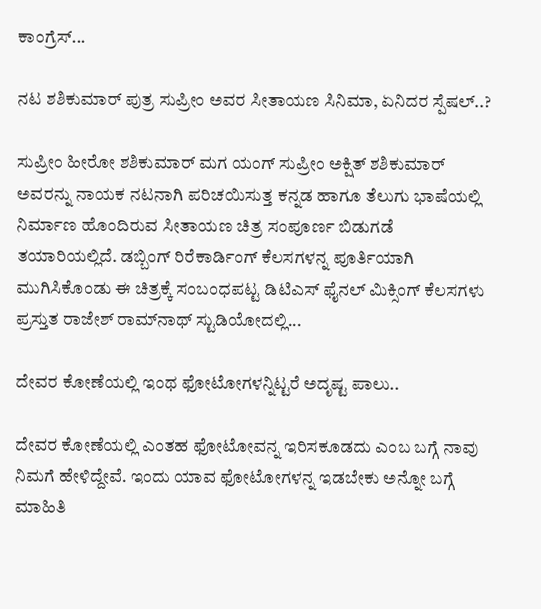ಕಾಂಗ್ರೆಸ್...

ನಟ ಶಶಿಕುಮಾರ್ ಪುತ್ರ ಸುಪ್ರೀಂ ಅವರ ಸೀತಾಯಣ ಸಿನಿಮಾ, ಏನಿದರ ಸ್ಪೆಷಲ್..?

ಸುಪ್ರೀಂ ಹೀರೋ ಶಶಿಕುಮಾರ್ ಮಗ ಯಂಗ್ ಸುಪ್ರೀಂ ಅಕ್ಷಿತ್ ಶಶಿಕುಮಾರ್ ಅವರನ್ನು ನಾಯಕ ನಟನಾಗಿ ಪರಿಚಯಿಸುತ್ತ ಕನ್ನಡ ಹಾಗೂ ತೆಲುಗು ಭಾಷೆಯಲ್ಲಿ ನಿರ್ಮಾಣ ಹೊಂದಿರುವ ಸೀತಾಯಣ ಚಿತ್ರ ಸಂಪೂರ್ಣ ಬಿಡುಗಡೆ ತಯಾರಿಯಲ್ಲಿದೆ. ಡಬ್ಬಿಂಗ್ ರಿರೆಕಾರ್ಡಿಂಗ್ ಕೆಲಸಗಳನ್ನ ಪೂರ್ತಿಯಾಗಿ ಮುಗಿಸಿಕೊಂಡು ಈ ಚಿತ್ರಕ್ಕೆ ಸಂಬಂಧಪಟ್ಟ ಡಿಟಿಎಸ್‌ ಫೈನಲ್ ಮಿಕ್ಸಿಂಗ್ ಕೆಲಸಗಳು ಪ್ರಸ್ತುತ ರಾಜೇಶ್ ರಾಮ್‌ನಾಥ್ ಸ್ಟುಡಿಯೋದಲ್ಲಿ...

ದೇವರ ಕೋಣೆಯಲ್ಲಿ ಇಂಥ ಫೋಟೋಗಳನ್ನಿಟ್ಟರೆ ಅದೃಷ್ಟ ಪಾಲು..

ದೇವರ ಕೋಣೆಯಲ್ಲಿ ಎಂತಹ ಫೋಟೋವನ್ನ ಇರಿಸಕೂಡದು ಎಂಬ ಬಗ್ಗೆ ನಾವು ನಿಮಗೆ ಹೇಳಿದ್ದೇವೆ. ಇಂದು ಯಾವ ಫೋಟೋಗಳನ್ನ ಇಡಬೇಕು ಅನ್ನೋ ಬಗ್ಗೆ ಮಾಹಿತಿ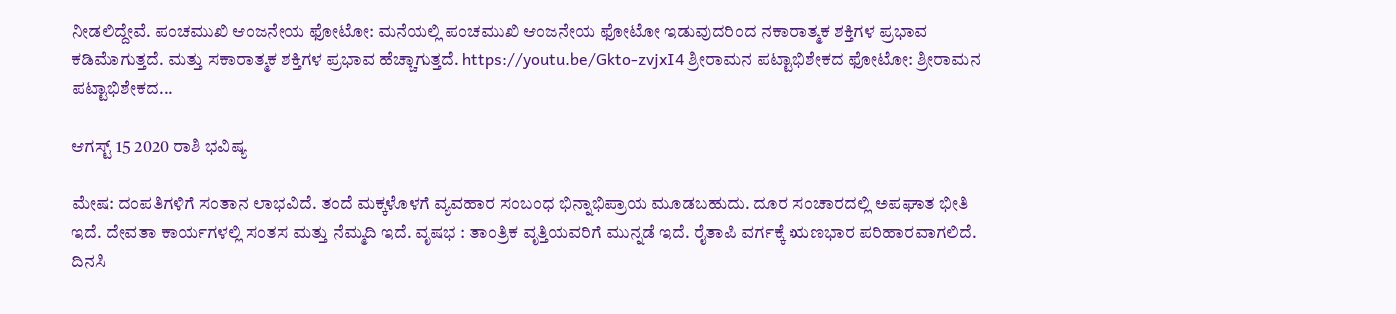ನೀಡಲಿದ್ದೇವೆ. ಪಂಚಮುಖಿ ಆಂಜನೇಯ ಫೋಟೋ: ಮನೆಯಲ್ಲಿ ಪಂಚಮುಖಿ ಆಂಜನೇಯ ಫೋಟೋ ಇಡುವುದರಿಂದ ನಕಾರಾತ್ಮಕ ಶಕ್ತಿಗಳ ಪ್ರಭಾವ ಕಡಿಮೆಾಗುತ್ತದೆ. ಮತ್ತು ಸಕಾರಾತ್ಮಕ ಶಕ್ತಿಗಳ ಪ್ರಭಾವ ಹೆಚ್ಚಾಗುತ್ತದೆ. https://youtu.be/Gkto-zvjxI4 ಶ್ರೀರಾಮನ ಪಟ್ಟಾಭಿಶೇಕದ ಫೋಟೋ: ಶ್ರೀರಾಮನ ಪಟ್ಟಾಭಿಶೇಕದ...

ಆಗಸ್ಟ್ 15 2020 ರಾಶಿ ಭವಿಷ್ಯ

ಮೇಷ: ದಂಪತಿಗಳಿಗೆ ಸಂತಾನ ಲಾಭವಿದೆ. ತಂದೆ ಮಕ್ಕಳೊಳಗೆ ವ್ಯವಹಾರ ಸಂಬಂಧ ಭಿನ್ನಾಭಿಪ್ರಾಯ ಮೂಡಬಹುದು. ದೂರ ಸಂಚಾರದಲ್ಲಿ ಅಪಘಾತ ಭೀತಿ ಇದೆ. ದೇವತಾ ಕಾರ್ಯಗಳಲ್ಲಿ ಸಂತಸ ಮತ್ತು ನೆಮ್ಮದಿ ಇದೆ. ವೃಷಭ : ತಾಂತ್ರಿಕ ವೃತ್ತಿಯವರಿಗೆ ಮುನ್ನಡೆ ಇದೆ. ರೈತಾಪಿ ವರ್ಗಕ್ಕೆ ಋಣಭಾರ ಪರಿಹಾರವಾಗಲಿದೆ. ದಿನಸಿ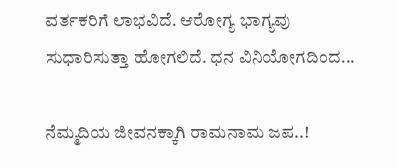ವರ್ತಕರಿಗೆ ಲಾಭವಿದೆ. ಆರೋಗ್ಯ ಭಾಗ್ಯವು ಸುಧಾರಿಸುತ್ತಾ ಹೋಗಲಿದೆ. ಧನ ವಿನಿಯೋಗದಿಂದ...

ನೆಮ್ಮದಿಯ ಜೀವನಕ್ಕಾಗಿ ರಾಮನಾಮ ಜಪ..!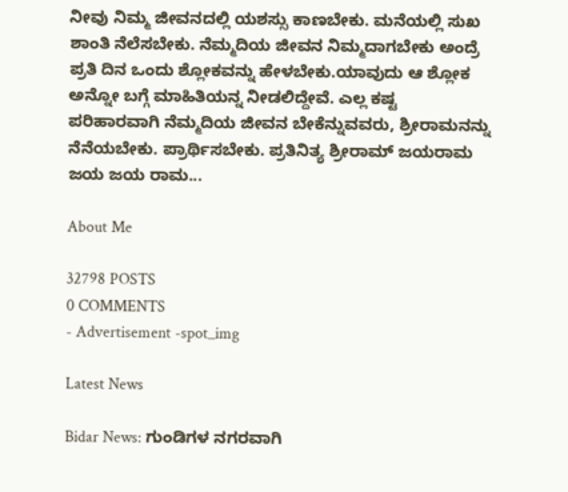ನೀವು ನಿಮ್ಮ ಜೀವನದಲ್ಲಿ ಯಶಸ್ಸು ಕಾಣಬೇಕು. ಮನೆಯಲ್ಲಿ ಸುಖ ಶಾಂತಿ ನೆಲೆಸಬೇಕು. ನೆಮ್ಮದಿಯ ಜೀವನ ನಿಮ್ಮದಾಗಬೇಕು ಅಂದ್ರೆ ಪ್ರತಿ ದಿನ ಒಂದು ಶ್ಲೋಕವನ್ನು ಹೇಳಬೇಕು.ಯಾವುದು ಆ ಶ್ಲೋಕ ಅನ್ನೋ ಬಗ್ಗೆ ಮಾಹಿತಿಯನ್ನ ನೀಡಲಿದ್ದೇವೆ. ಎಲ್ಲ ಕಷ್ಟ ಪರಿಹಾರವಾಗಿ ನೆಮ್ಮದಿಯ ಜೀವನ ಬೇಕೆನ್ನುವವರು, ಶ್ರೀರಾಮನನ್ನು ನೆನೆಯಬೇಕು. ಪ್ರಾರ್ಥಿಸಬೇಕು. ಪ್ರತಿನಿತ್ಯ ಶ್ರೀರಾಮ್ ಜಯರಾಮ ಜಯ ಜಯ ರಾಮ...

About Me

32798 POSTS
0 COMMENTS
- Advertisement -spot_img

Latest News

Bidar News: ಗುಂಡಿಗಳ ನಗರವಾಗಿ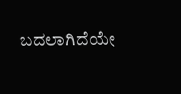ಬದಲಾಗಿದೆಯೇ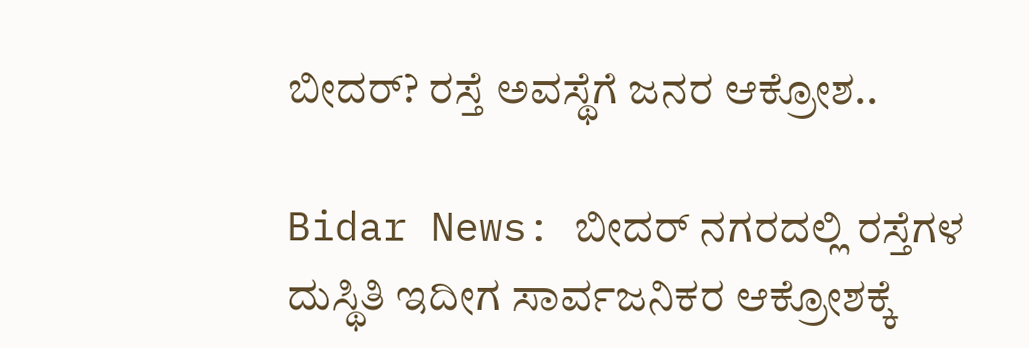ಬೀದರ್? ರಸ್ತೆ ಅವಸ್ಥೆಗೆ ಜನರ ಆಕ್ರೋಶ..

Bidar News: ಬೀದರ್ ನಗರದಲ್ಲಿ ರಸ್ತೆಗಳ ದುಸ್ಥಿತಿ ಇದೀಗ ಸಾರ್ವಜನಿಕರ ಆಕ್ರೋಶಕ್ಕೆ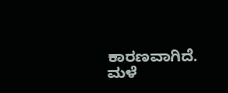ಕಾರಣವಾಗಿದೆ. ಮಳೆ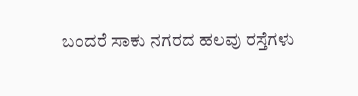ಬಂದರೆ ಸಾಕು ನಗರದ ಹಲವು ರಸ್ತೆಗಳು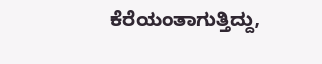ಕೆರೆಯಂತಾಗುತ್ತಿದ್ದು,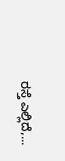ರಸ್ತೆ ಎಲ್ಲಿದೆ,...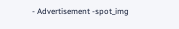- Advertisement -spot_img